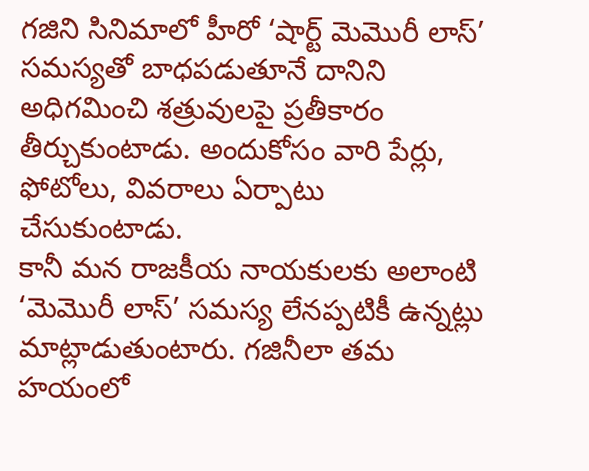గజిని సినిమాలో హీరో ‘షార్ట్ మెమొరీ లాస్’ సమస్యతో బాధపడుతూనే దానిని అధిగమించి శత్రువులపై ప్రతీకారం తీర్చుకుంటాడు. అందుకోసం వారి పేర్లు, ఫోటోలు, వివరాలు ఏర్పాటు చేసుకుంటాడు.
కానీ మన రాజకీయ నాయకులకు అలాంటి ‘మెమొరీ లాస్’ సమస్య లేనప్పటికీ ఉన్నట్లు మాట్లాడుతుంటారు. గజినీలా తమ హయంలో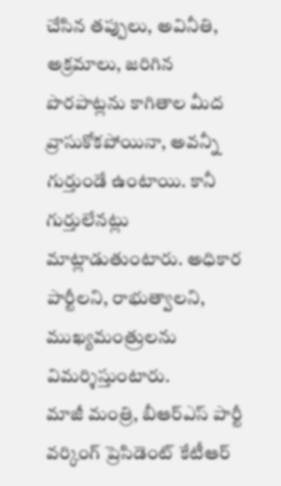చేసిన తప్పులు, అవినీతి, అక్రమాలు, జరిగిన పొరపాట్లను కాగితాల మీద వ్రాసుకోకపోయినా, అవన్నీ గుర్తుండే ఉంటాయి. కానీ గుర్తులేనట్లు మాట్లాడుతుంటారు. అధికార పార్టీలని, రాభుత్వాలని, ముఖ్యమంత్రులను విమర్శిస్తుంటారు.
మాజీ మంత్రి, బీఆర్ఎస్ పార్టీ వర్కింగ్ ప్రెసిడెంట్ కేటీఆర్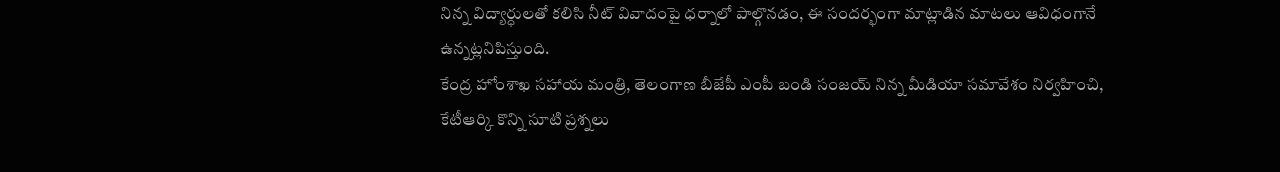నిన్న విద్యార్ధులతో కలిసి నీట్ వివాదంపై ధర్నాలో పాల్గొనడం, ఈ సందర్భంగా మాట్లాడిన మాటలు ఆవిధంగానే ఉన్నట్లనిపిస్తుంది.
కేంద్ర హోంశాఖ సహాయ మంత్రి, తెలంగాణ బీజేపీ ఎంపీ బండి సంజయ్ నిన్న మీడియా సమావేశం నిర్వహించి, కేటీఆర్కి కొన్ని సూటి ప్రశ్నలు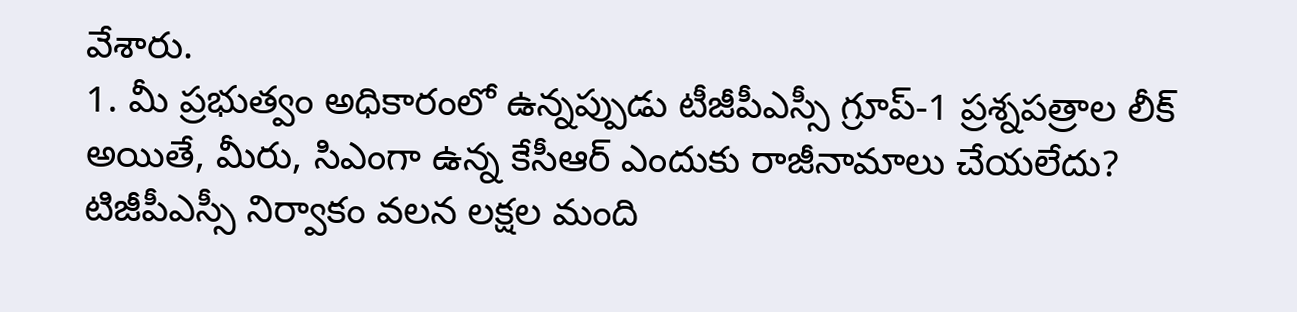వేశారు.
1. మీ ప్రభుత్వం అధికారంలో ఉన్నప్పుడు టీజీపీఎస్సీ గ్రూప్-1 ప్రశ్నపత్రాల లీక్ అయితే, మీరు, సిఎంగా ఉన్న కేసీఆర్ ఎందుకు రాజీనామాలు చేయలేదు? టిజీపీఎస్సీ నిర్వాకం వలన లక్షల మంది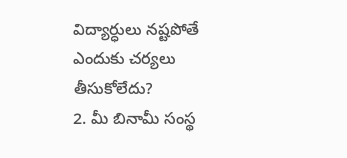విద్యార్ధులు నష్టపోతే ఎందుకు చర్యలు తీసుకోలేదు?
2. మీ బినామీ సంస్థ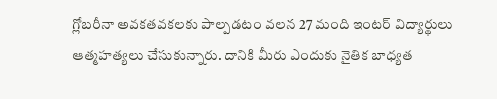గ్లోబరీనా అవకతవకలకు పాల్పడటం వలన 27 మంది ఇంటర్ విద్యార్థులు ఆత్మహత్యలు చేసుకున్నారు. దానికి మీరు ఎందుకు నైతిక బాధ్యత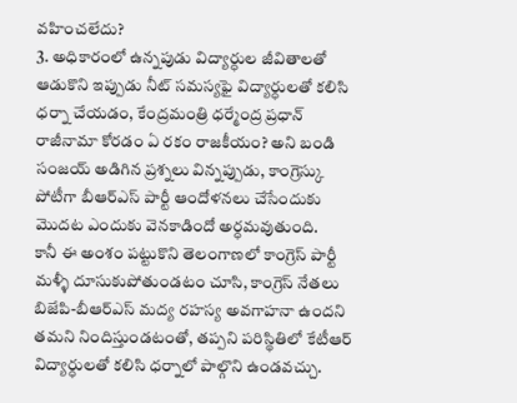వహించలేదు?
3. అధికారంలో ఉన్నపుడు విద్యార్ధుల జీవితాలతో ఆడుకొని ఇప్పుడు నీట్ సమస్యఫై విద్యార్ధులతో కలిసి ధర్నా చేయడం, కేంద్రమంత్రి ధర్మేంద్ర ప్రధాన్ రాజీనామా కోరడం ఏ రకం రాజకీయం? అని బండి సంజయ్ అడిగిన ప్రశ్నలు విన్నప్పుడు, కాంగ్రెస్కు పోటీగా బీఆర్ఎస్ పార్టీ ఆందోళనలు చేసేందుకు మొదట ఎందుకు వెనకాడిందో అర్ధమవుతుంది.
కానీ ఈ అంశం పట్టుకొని తెలంగాణలో కాంగ్రెస్ పార్టీ మళ్ళీ దూసుకుపోతుండటం చూసి, కాంగ్రెస్ నేతలు బిజేపి-బీఆర్ఎస్ మద్య రహస్య అవగాహనా ఉందని తమని నిందిస్తుండటంతో, తప్పని పరిస్థితిలో కేటీఆర్ విద్యార్ధులతో కలిసి ధర్నాలో పాల్గొని ఉండవచ్చు.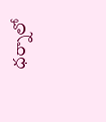ధర్నాలో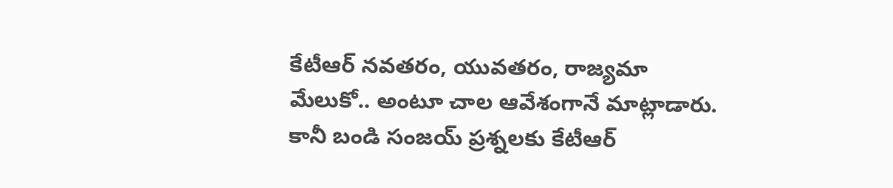కేటీఆర్ నవతరం, యువతరం, రాజ్యమా మేలుకో.. అంటూ చాల ఆవేశంగానే మాట్లాడారు. కానీ బండి సంజయ్ ప్రశ్నలకు కేటీఆర్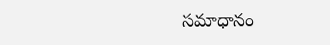సమాధానం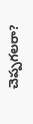చెప్పగలరా?